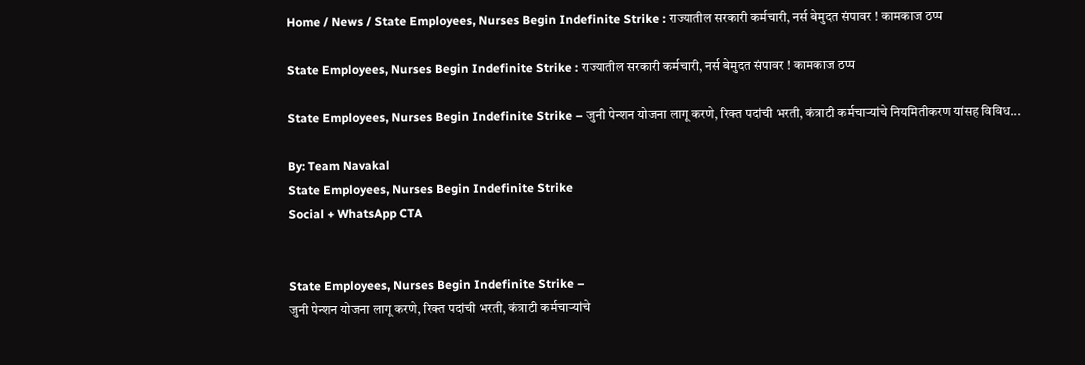Home / News / State Employees, Nurses Begin Indefinite Strike : राज्यातील सरकारी कर्मचारी, नर्स बेमुदत संपावर ! कामकाज ठप्प

State Employees, Nurses Begin Indefinite Strike : राज्यातील सरकारी कर्मचारी, नर्स बेमुदत संपावर ! कामकाज ठप्प

State Employees, Nurses Begin Indefinite Strike – जुनी पेन्शन योजना लागू करणे, रिक्त पदांची भरती, कंत्राटी कर्मचार्‍यांचे नियमितीकरण यांसह विविध...

By: Team Navakal
State Employees, Nurses Begin Indefinite Strike
Social + WhatsApp CTA


State Employees, Nurses Begin Indefinite Strike –
जुनी पेन्शन योजना लागू करणे, रिक्त पदांची भरती, कंत्राटी कर्मचार्‍यांचे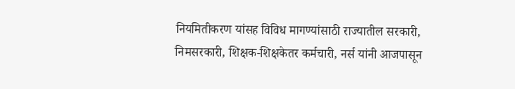नियमितीकरण यांसह विविध मागण्यांसाठी राज्यातील सरकारी, निमसरकारी, शिक्षक-शिक्षकेतर कर्मचारी, नर्स यांनी आजपासून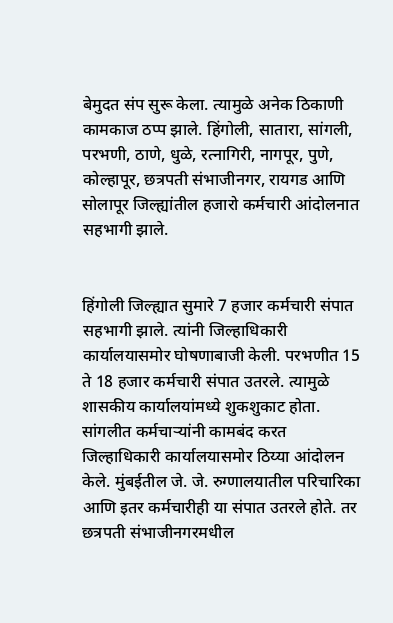बेमुदत संप सुरू केला. त्यामुळे अनेक ठिकाणी कामकाज ठप्प झाले. हिंगोली, सातारा, सांगली, परभणी, ठाणे, धुळे, रत्नागिरी, नागपूर, पुणे, कोल्हापूर, छत्रपती संभाजीनगर, रायगड आणि सोलापूर जिल्ह्यांतील हजारो कर्मचारी आंदोलनात सहभागी झाले.


हिंगोली जिल्ह्यात सुमारे 7 हजार कर्मचारी संपात सहभागी झाले. त्यांनी जिल्हाधिकारी कार्यालयासमोर घोषणाबाजी केली. परभणीत 15 ते 18 हजार कर्मचारी संपात उतरले. त्यामुळे शासकीय कार्यालयांमध्ये शुकशुकाट होता. सांगलीत कर्मचार्‍यांनी कामबंद करत जिल्हाधिकारी कार्यालयासमोर ठिय्या आंदोलन केले. मुंबईतील जे. जे. रुग्णालयातील परिचारिका आणि इतर कर्मचारीही या संपात उतरले होते. तर छत्रपती संभाजीनगरमधील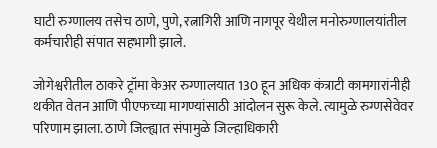घाटी रुग्णालय तसेच ठाणे, पुणे, रत्नागिरी आणि नागपूर येथील मनोरुग्णालयांतील कर्मचारीही संपात सहभागी झाले.

जोगेश्वरीतील ठाकरे ट्रॉमा केअर रुग्णालयात 130 हून अधिक कंत्राटी कामगारांनीही थकीत वेतन आणि पीएफच्या मागण्यांसाठी आंदोलन सुरू केले. त्यामुळे रुग्णसेवेवर परिणाम झाला. ठाणे जिल्ह्यात संपामुळे जिल्हाधिकारी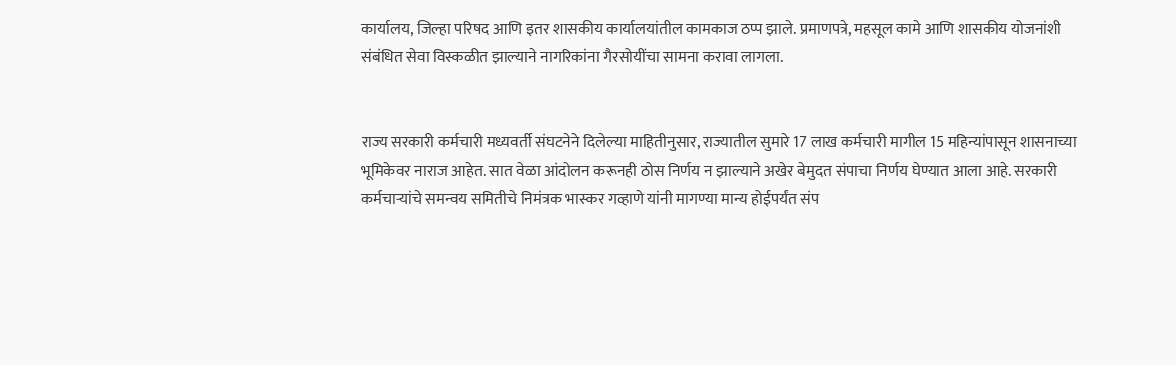कार्यालय, जिल्हा परिषद आणि इतर शासकीय कार्यालयांतील कामकाज ठप्प झाले. प्रमाणपत्रे, महसूल कामे आणि शासकीय योजनांशी संबंधित सेवा विस्कळीत झाल्याने नागरिकांना गैरसोयींचा सामना करावा लागला.


राज्य सरकारी कर्मचारी मध्यवर्ती संघटनेने दिलेल्या माहितीनुसार, राज्यातील सुमारे 17 लाख कर्मचारी मागील 15 महिन्यांपासून शासनाच्या भूमिकेवर नाराज आहेत. सात वेळा आंदोलन करूनही ठोस निर्णय न झाल्याने अखेर बेमुदत संपाचा निर्णय घेण्यात आला आहे. सरकारी कर्मचार्‍यांचे समन्वय समितीचे निमंत्रक भास्कर गव्हाणे यांनी मागण्या मान्य होईपर्यंत संप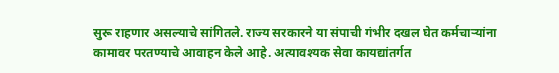सुरू राहणार असल्याचे सांगितले. राज्य सरकारने या संपाची गंभीर दखल घेत कर्मचार्‍यांना कामावर परतण्याचे आवाहन केले आहे. अत्यावश्यक सेवा कायद्यांतर्गत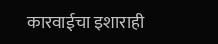कारवाईचा इशाराही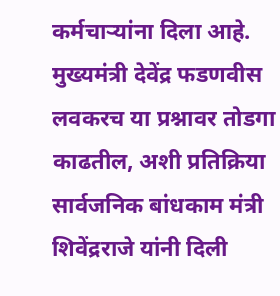कर्मचार्‍यांना दिला आहे. मुख्यमंत्री देवेंद्र फडणवीस लवकरच या प्रश्नावर तोडगा काढतील, अशी प्रतिक्रिया सार्वजनिक बांधकाम मंत्री शिवेंद्रराजे यांनी दिली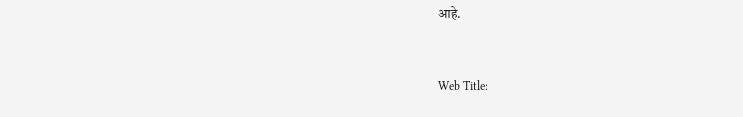आहे.


Web Title: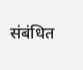संबंधित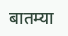बातम्या